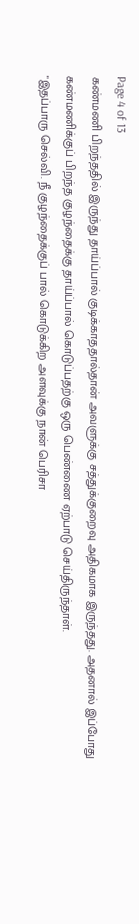Page 4 of 13
கண்மணி பிறந்ததில் இருந்து தாய்ப்பால் குடிக்காததால்தான் அவளுக்கு சத்துக்குறைவு அதிகமாக இருந்தது. அதனால் இப்போது கண்மணிக்குப் பிறந்த குழந்தைக்கு தாய்ப்பால் கொடுப்பதற்கு ஒரு பெண்ணை ஏற்பாடு செய்திருந்தாள்.
"இதப்பாரு செல்வி. நீ குழந்தைக்குப் பால் கொடுக்கிற அளவுக்கு நான் பெரிசா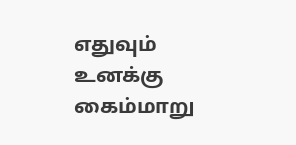எதுவும் உனக்கு கைம்மாறு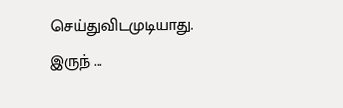செய்துவிடமுடியாது. இருந் ...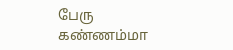பேரு கண்ணம்மா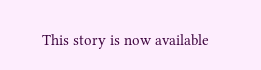This story is now available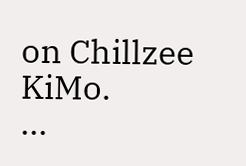on Chillzee KiMo.
...